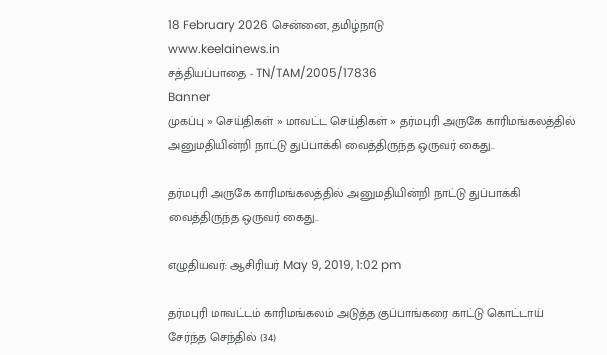18 February 2026 சென்னை, தமிழ்நாடு
www.keelainews.in
சத்தியப்பாதை - TN/TAM/2005/17836
Banner
முகப்பு » செய்திகள் » மாவட்ட செய்திகள் » தர்மபுரி அருகே காரிமங்கலத்தில் அனுமதியின்றி நாட்டு துப்பாக்கி வைத்திருந்த ஒருவர் கைது..

தர்மபுரி அருகே காரிமங்கலத்தில் அனுமதியின்றி நாட்டு துப்பாக்கி வைத்திருந்த ஒருவர் கைது..

எழுதியவர்: ஆசிரியர் May 9, 2019, 1:02 pm

தர்மபுரி மாவட்டம் காரிமங்கலம் அடுத்த குப்பாங்கரை காட்டு கொட்டாய் சேர்ந்த செந்தில் (34)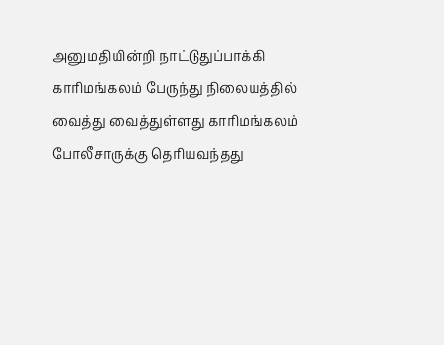அனுமதியின்றி நாட்டுதுப்பாக்கி காரிமங்கலம் பேருந்து நிலையத்தில் வைத்து வைத்துள்ளது காரிமங்கலம் போலீசாருக்கு தெரியவந்தது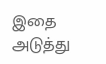இதை அடுத்து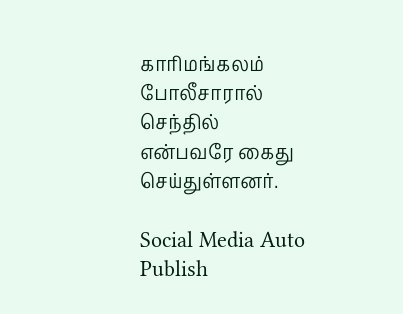காரிமங்கலம் போலீசாரால் செந்தில் என்பவரே கைது செய்துள்ளனர்.

Social Media Auto Publish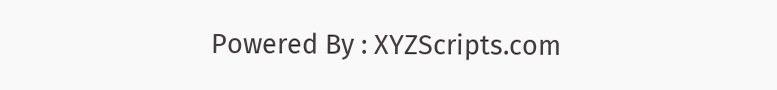Powered By : XYZScripts.com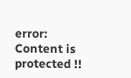error: Content is protected !!